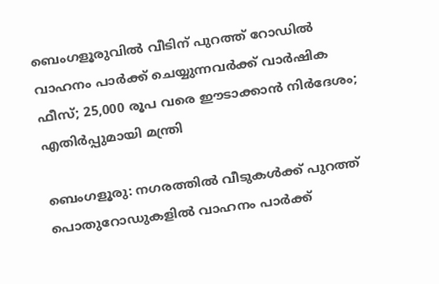ബെംഗളൂരുവില്‍ വീടിന് പുറത്ത് റോഡില്‍ വാഹനം പാര്‍ക്ക് ചെയ്യുന്നവര്‍ക്ക് വാര്‍ഷിക ഫീസ്; 25,000 രൂപ വരെ ഈടാക്കാന്‍ നിര്‍ദേശം; എതിര്‍പ്പുമായി മന്ത്രി

ബെംഗളൂരു: നഗരത്തില്‍ വീടുകള്‍ക്ക് പുറത്ത് പൊതുറോഡുകളില്‍ വാഹനം പാര്‍ക്ക്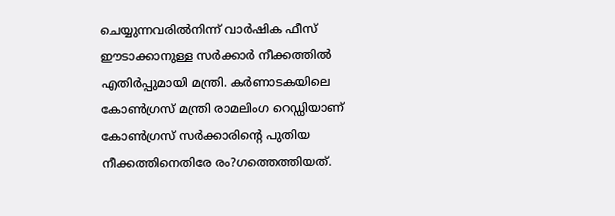ചെയ്യുന്നവരില്‍നിന്ന് വാര്‍ഷിക ഫീസ് ഈടാക്കാനുള്ള സര്‍ക്കാര്‍ നീക്കത്തില്‍ എതിര്‍പ്പുമായി മന്ത്രി. കര്‍ണാടകയിലെ കോണ്‍ഗ്രസ് മന്ത്രി രാമലിംഗ റെഡ്ഡിയാണ് കോണ്‍ഗ്രസ് സര്‍ക്കാരിന്റെ പുതിയ നീക്കത്തിനെതിരേ രം?ഗത്തെത്തിയത്.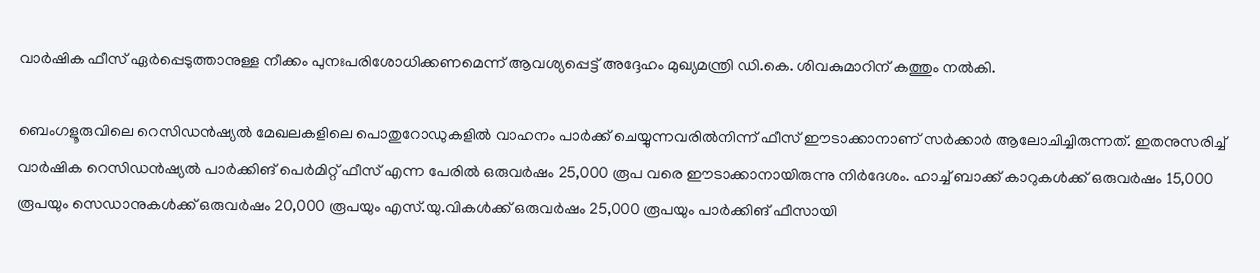വാര്‍ഷിക ഫീസ് ഏര്‍പ്പെടുത്താനുള്ള നീക്കം പുനഃപരിശോധിക്കണമെന്ന് ആവശ്യപ്പെട്ട് അദ്ദേഹം മുഖ്യമന്ത്രി ഡി.കെ. ശിവകുമാറിന് കത്തും നല്‍കി.

ബെംഗളൂരുവിലെ റെസിഡന്‍ഷ്യല്‍ മേഖലകളിലെ പൊതുറോഡുകളില്‍ വാഹനം പാര്‍ക്ക് ചെയ്യുന്നവരില്‍നിന്ന് ഫീസ് ഈടാക്കാനാണ് സര്‍ക്കാര്‍ ആലോചിച്ചിരുന്നത്. ഇതനുസരിച്ച് വാര്‍ഷിക റെസിഡന്‍ഷ്യല്‍ പാര്‍ക്കിങ് പെര്‍മിറ്റ് ഫീസ് എന്ന പേരില്‍ ഒരുവര്‍ഷം 25,000 രൂപ വരെ ഈടാക്കാനായിരുന്നു നിര്‍ദേശം. ഹാച്ച് ബാക്ക് കാറുകള്‍ക്ക് ഒരുവര്‍ഷം 15,000 രൂപയും സെഡാനുകള്‍ക്ക് ഒരുവര്‍ഷം 20,000 രൂപയും എസ്.യു.വികള്‍ക്ക് ഒരുവര്‍ഷം 25,000 രൂപയും പാര്‍ക്കിങ് ഫീസായി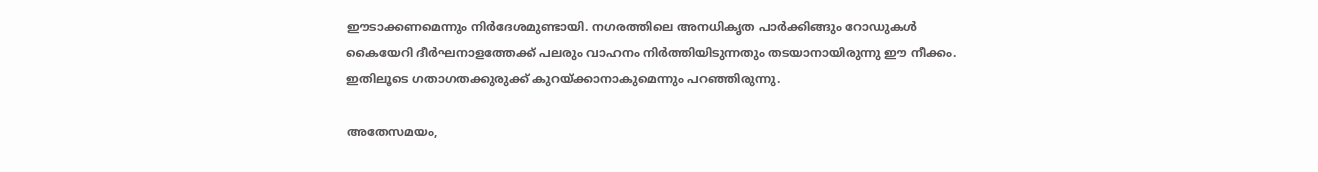ഈടാക്കണമെന്നും നിര്‍ദേശമുണ്ടായി. നഗരത്തിലെ അനധികൃത പാര്‍ക്കിങ്ങും റോഡുകള്‍ കൈയേറി ദീര്‍ഘനാളത്തേക്ക് പലരും വാഹനം നിര്‍ത്തിയിടുന്നതും തടയാനായിരുന്നു ഈ നീക്കം. ഇതിലൂടെ ഗതാഗതക്കുരുക്ക് കുറയ്ക്കാനാകുമെന്നും പറഞ്ഞിരുന്നു.

അതേസമയം,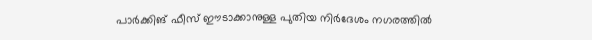പാര്‍ക്കിങ് ഫീസ് ഈടാക്കാനുള്ള പുതിയ നിര്‍ദേശം നഗരത്തില്‍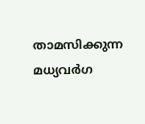താമസിക്കുന്ന മധ്യവര്‍ഗ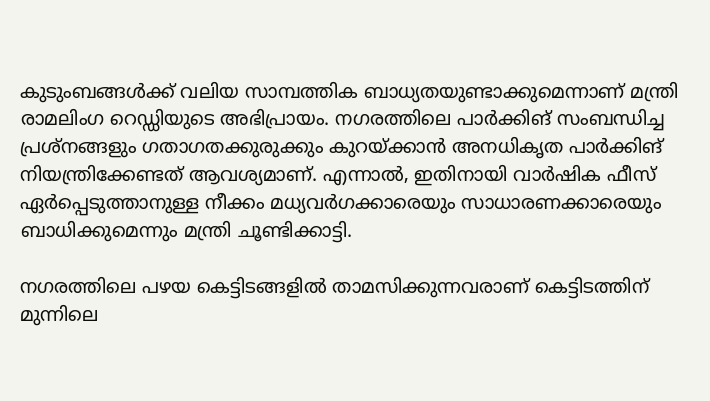കുടുംബങ്ങള്‍ക്ക് വലിയ സാമ്പത്തിക ബാധ്യതയുണ്ടാക്കുമെന്നാണ് മന്ത്രി രാമലിംഗ റെഡ്ഡിയുടെ അഭിപ്രായം. നഗരത്തിലെ പാര്‍ക്കിങ് സംബന്ധിച്ച പ്രശ്‌നങ്ങളും ഗതാഗതക്കുരുക്കും കുറയ്ക്കാന്‍ അനധികൃത പാര്‍ക്കിങ് നിയന്ത്രിക്കേണ്ടത് ആവശ്യമാണ്. എന്നാല്‍, ഇതിനായി വാര്‍ഷിക ഫീസ് ഏര്‍പ്പെടുത്താനുള്ള നീക്കം മധ്യവര്‍ഗക്കാരെയും സാധാരണക്കാരെയും ബാധിക്കുമെന്നും മന്ത്രി ചൂണ്ടിക്കാട്ടി.

നഗരത്തിലെ പഴയ കെട്ടിടങ്ങളില്‍ താമസിക്കുന്നവരാണ് കെട്ടിടത്തിന് മുന്നിലെ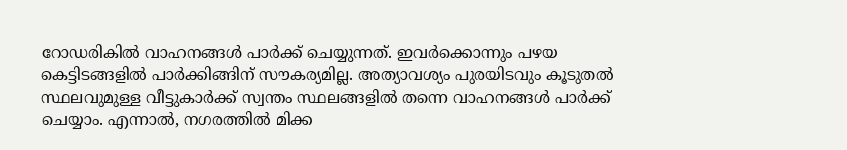റോഡരികില്‍ വാഹനങ്ങള്‍ പാര്‍ക്ക് ചെയ്യുന്നത്. ഇവര്‍ക്കൊന്നും പഴയ കെട്ടിടങ്ങളില്‍ പാര്‍ക്കിങ്ങിന് സൗകര്യമില്ല. അത്യാവശ്യം പുരയിടവും കൂടുതല്‍ സ്ഥലവുമുള്ള വീട്ടുകാര്‍ക്ക് സ്വന്തം സ്ഥലങ്ങളില്‍ തന്നെ വാഹനങ്ങള്‍ പാര്‍ക്ക് ചെയ്യാം. എന്നാല്‍, നഗരത്തില്‍ മിക്ക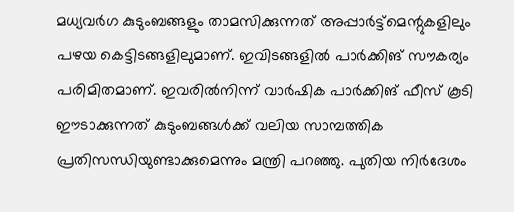മധ്യവര്‍ഗ കുടുംബങ്ങളും താമസിക്കുന്നത് അപ്പാര്‍ട്ട്‌മെന്റുകളിലും പഴയ കെട്ടിടങ്ങളിലുമാണ്. ഇവിടങ്ങളില്‍ പാര്‍ക്കിങ് സൗകര്യം പരിമിതമാണ്. ഇവരില്‍നിന്ന് വാര്‍ഷിക പാര്‍ക്കിങ് ഫീസ് കൂടി ഈടാക്കുന്നത് കുടുംബങ്ങള്‍ക്ക് വലിയ സാമ്പത്തിക പ്രതിസന്ധിയുണ്ടാക്കുമെന്നും മന്ത്രി പറഞ്ഞു. പുതിയ നിര്‍ദേശം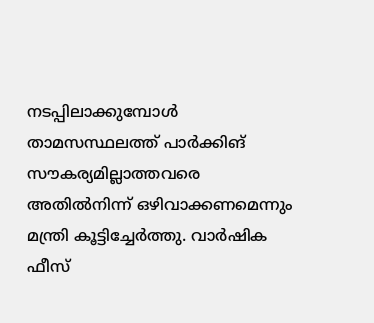നടപ്പിലാക്കുമ്പോള്‍ താമസസ്ഥലത്ത് പാര്‍ക്കിങ് സൗകര്യമില്ലാത്തവരെ അതില്‍നിന്ന് ഒഴിവാക്കണമെന്നും മന്ത്രി കൂട്ടിച്ചേര്‍ത്തു. വാര്‍ഷിക ഫീസ്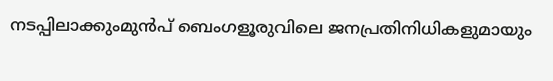നടപ്പിലാക്കുംമുന്‍പ് ബെംഗളൂരുവിലെ ജനപ്രതിനിധികളുമായും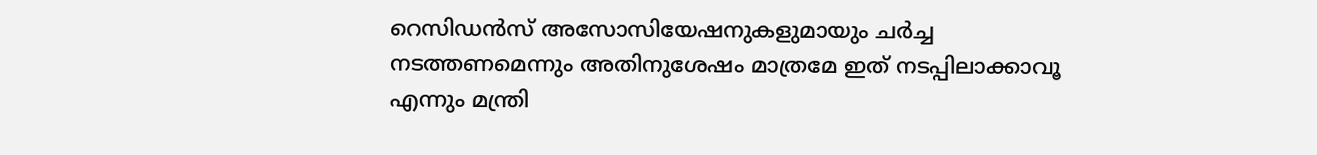റെസിഡന്‍സ് അസോസിയേഷനുകളുമായും ചര്‍ച്ച നടത്തണമെന്നും അതിനുശേഷം മാത്രമേ ഇത് നടപ്പിലാക്കാവൂ എന്നും മന്ത്രി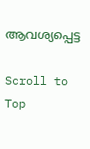ആവശ്യപ്പെട്ട

Scroll to Top